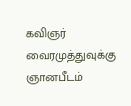கவிஞர் வைரமுத்துவுக்கு ஞானபீடம்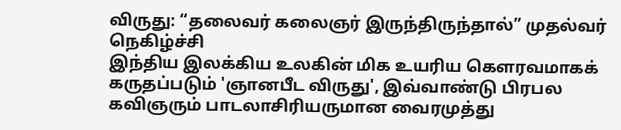விருது: “தலைவர் கலைஞர் இருந்திருந்தால்” முதல்வர் நெகிழ்ச்சி
இந்திய இலக்கிய உலகின் மிக உயரிய கௌரவமாகக் கருதப்படும் 'ஞானபீட விருது', இவ்வாண்டு பிரபல கவிஞரும் பாடலாசிரியருமான வைரமுத்து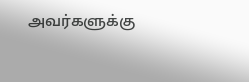அவர்களுக்கு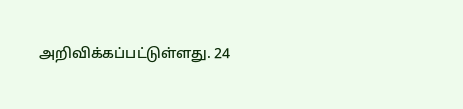அறிவிக்கப்பட்டுள்ளது. 24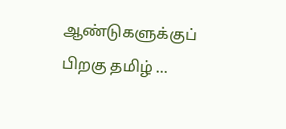ஆண்டுகளுக்குப் பிறகு தமிழ் ...